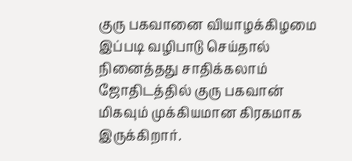குரு பகவானை வியாழக்கிழமை இப்படி வழிபாடு செய்தால் நினைத்தது சாதிக்கலாம்
ஜோதிடத்தில் குரு பகவான் மிகவும் முக்கியமான கிரகமாக இருக்கிறார்.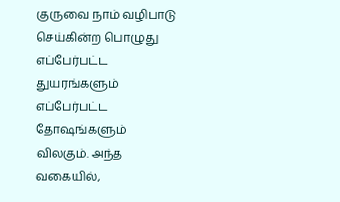குருவை நாம் வழிபாடு செய்கின்ற பொழுது எப்பேர்பட்ட துயரங்களும் எப்பேர்பட்ட தோஷங்களும் விலகும். அந்த வகையில்,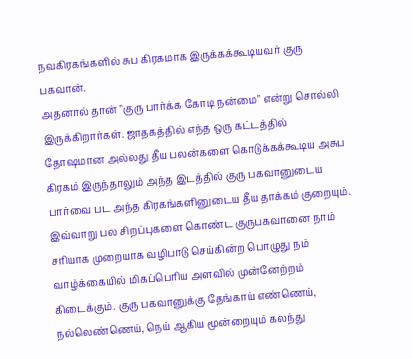நவகிரகங்களில் சுப கிரகமாக இருக்கக்கூடியவர் குரு பகவான்.
அதனால் தான் "குரு பார்க்க கோடி நன்மை" என்று சொல்லி இருக்கிறார்கள். ஜாதகத்தில் எந்த ஒரு கட்டத்தில் தோஷமான அல்லது தீய பலன்களை கொடுக்கக்கூடிய அசுப கிரகம் இருந்தாலும் அந்த இடத்தில் குரு பகவானுடைய பார்வை பட அந்த கிரகங்களினுடைய தீய தாக்கம் குறையும்.
இவ்வாறு பல சிறப்புகளை கொண்ட குருபகவானை நாம் சரியாக முறையாக வழிபாடு செய்கின்ற பொழுது நம் வாழ்க்கையில் மிகப்பெரிய அளவில் முன்னேற்றம் கிடைக்கும். குரு பகவானுக்கு தேங்காய் எண்ணெய், நல்லெண்ணெய், நெய் ஆகிய மூன்றையும் கலந்து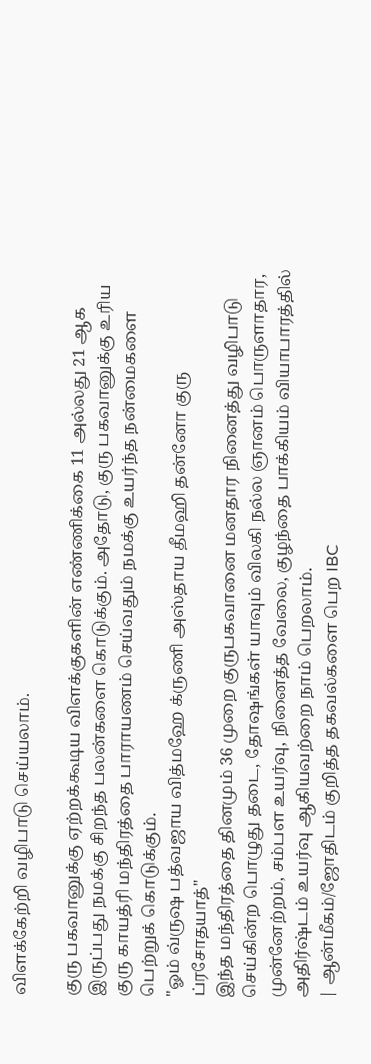விளக்கேற்றி வழிபாடு செய்யலாம்.

குரு பகவானுக்கு ஏற்றக்கூடிய விளக்குகளின் எண்ணிக்கை 11 அல்லது 21 ஆக இருப்பது நமக்கு சிறந்த பலன்களை கொடுக்கும். அதோடு, குரு பகவானுக்கு உரிய குரு காயத்ரி மந்திரத்தை பாராயணம் செய்வதும் நமக்கு உயர்ந்த நன்மைகளை பெற்றுக் கொடுக்கும்.
"ஓம் வ்ருஷ பத்வஜாய வித்மஹே க்ருணி அஸ்தாய தீமஹி தன்னோ குரு ப்ரசோதயாத்"
இந்த மந்திரத்தை தினமும் 36 முறை குருபகவானை மனதார நினைத்து வழிபாடு செய்கின்ற பொழுது தடை, தோஷங்கள் யாவும் விலகி நல்ல ஞானம் பொருளாதார, முன்னேற்றம், சம்பள உயர்வு, நினைத்த வேலை, குழந்தை பாக்கியம் வியாபாரத்தில் அதிர்ஷ்டம் உயர்வு ஆகியவற்றை நாம் பெறலாம்.
| ஆன்மீகம்/ஜோதிடம் குறித்த தகவல்களை பெற IBC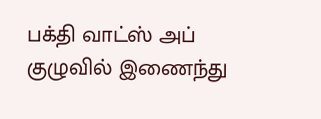பக்தி வாட்ஸ் அப் குழுவில் இணைந்து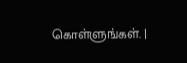கொள்ளுங்கள். |